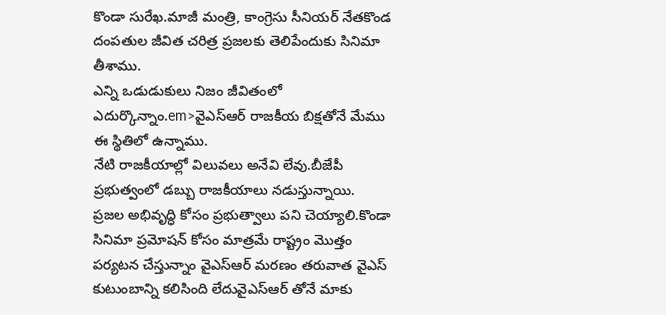కొండా సురేఖ.మాజీ మంత్రి, కాంగ్రెసు సీనియర్ నేతకొండ దంపతుల జీవిత చరిత్ర ప్రజలకు తెలిపేందుకు సినిమా తీశాము.
ఎన్ని ఒడుడుకులు నిజం జీవితంలో ఎదుర్కొన్నాం.em>వైఎస్ఆర్ రాజకీయ బిక్షతోనే మేము ఈ స్థితిలో ఉన్నాము.
నేటి రాజకీయాల్లో విలువలు అనేవి లేవు.బీజేపీ ప్రభుత్వంలో డబ్బు రాజకీయాలు నడుస్తున్నాయి.
ప్రజల అభివృద్ధి కోసం ప్రభుత్వాలు పని చెయ్యాలి.కొండా సినిమా ప్రమోషన్ కోసం మాత్రమే రాష్ట్రం మొత్తం పర్యటన చేస్తున్నాం వైఎస్ఆర్ మరణం తరువాత వైఎస్ కుటుంబాన్ని కలిసింది లేదువైఎస్ఆర్ తోనే మాకు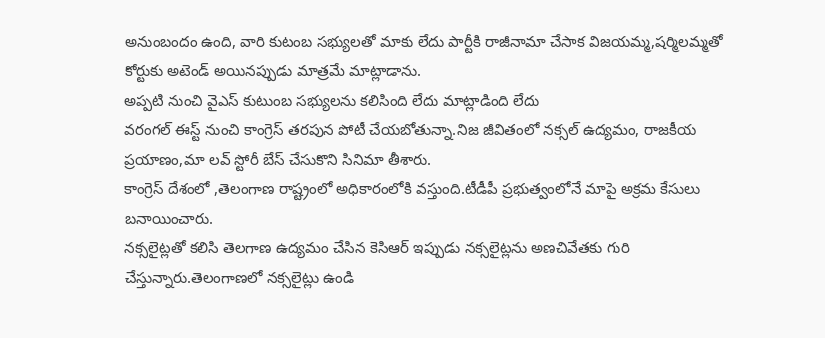అనుంబందం ఉంది, వారి కుటంబ సభ్యులతో మాకు లేదు పార్టీకి రాజీనామా చేసాక విజయమ్మ,షర్మిలమ్మతో కోర్టుకు అటెండ్ అయినప్పుడు మాత్రమే మాట్లాడాను.
అప్పటి నుంచి వైఎస్ కుటుంబ సభ్యులను కలిసింది లేదు మాట్లాడింది లేదు
వరంగల్ ఈస్ట్ నుంచి కాంగ్రెస్ తరపున పోటీ చేయబోతున్నా.నిజ జీవితంలో నక్సల్ ఉద్యమం, రాజకీయ ప్రయాణం,మా లవ్ స్టోరీ బేస్ చేసుకొని సినిమా తీశారు.
కాంగ్రెస్ దేశంలో ,తెలంగాణ రాష్ట్రంలో అధికారంలోకి వస్తుంది.టీడీపీ ప్రభుత్వంలోనే మాపై అక్రమ కేసులు బనాయించారు.
నక్సలైట్లతో కలిసి తెలగాణ ఉద్యమం చేసిన కెసిఆర్ ఇప్పుడు నక్సలైట్లను అణచివేతకు గురి చేస్తున్నారు.తెలంగాణలో నక్సలైట్లు ఉండి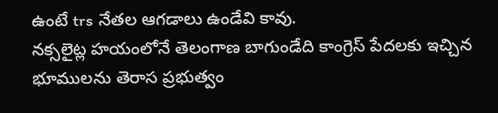ఉంటే trs నేతల ఆగడాలు ఉండేవి కావు.
నక్సలైట్ల హయంలోనే తెలంగాణ బాగుండేది కాంగ్రెస్ పేదలకు ఇచ్చిన భూములను తెరాస ప్రభుత్వం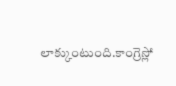లాక్కుంటుంది.కాంగ్రెస్లో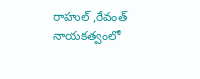రాహుల్ ,రేవంత్ నాయకత్వంలో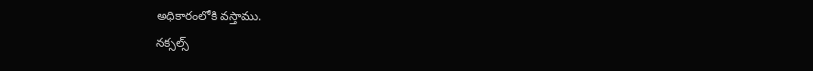అధికారంలోకి వస్తాము.
నక్సల్స్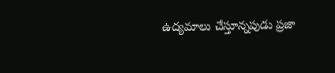ఉద్యమాలు చేస్తూన్నపుడు ప్రజా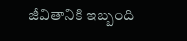జీవితానికి ఇబ్బంది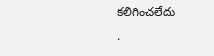కలిగించలేదు
.